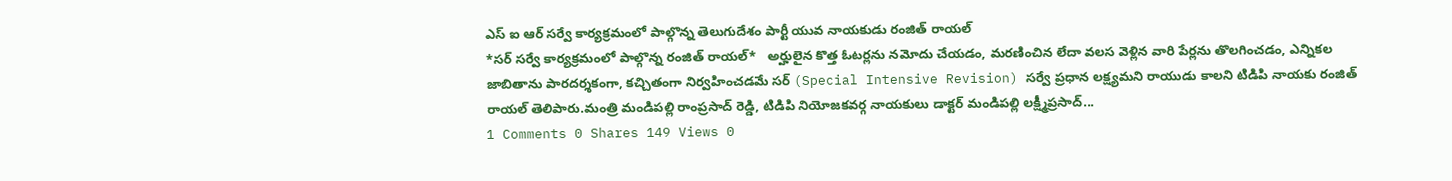ఎస్ ఐ ఆర్ సర్వే కార్యక్రమంలో పాల్గొన్న తెలుగుదేశం పార్టీ యువ నాయకుడు రంజిత్ రాయల్
*సర్ సర్వే కార్యక్రమంలో పాల్గొన్న రంజిత్ రాయల్*   అర్హులైన కొత్త ఓటర్లను నమోదు చేయడం, మరణించిన లేదా వలస వెళ్లిన వారి పేర్లను తొలగించడం, ఎన్నికల జాబితాను పారదర్శకంగా, కచ్చితంగా నిర్వహించడమే సర్ (Special Intensive Revision) సర్వే ప్రధాన లక్ష్యమని రాయుడు కాలని టిడిపి నాయకు రంజిత్ రాయల్ తెలిపారు.మంత్రి మండిపల్లి రాంప్రసాద్ రెడ్డి, టిడిపి నియోజకవర్గ నాయకులు డాక్టర్ మండిపల్లి లక్ష్మీప్రసాద్...
1 Comments 0 Shares 149 Views 0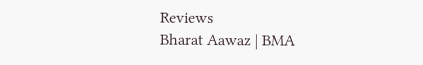Reviews
Bharat Aawaz | BMA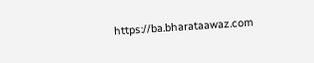https://ba.bharataawaz.com